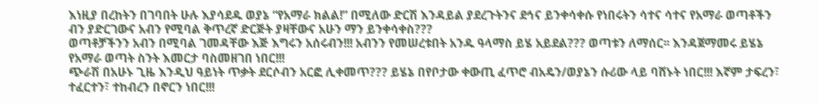እነዚያ በረከትን በገባበት ሁሉ እያሳደዱ ወያኔ “የአማራ ክልል!” በሚለው ድርሽ እንዳይል ያደረጉትንና ደኅና ይንቀሳቀሱ የነበሩትን ሳተና ሳተና የአማራ ወጣቶችን ብን ያድርገውና አብን የሚባል ቅጥረኛ ድርጅት ያዛቸውና አሁን ማን ይንቀሳቀስ???
ወጣቶቻችንን አብን በሚባል ገመዳቸው እጅ እግሩን አሰሩብን!!! አብንን የመሠረቱበት አንዱ ዓላማስ ይሄ አይደል??? ወጣቱን ለማሰር፡፡ እንዳጀማመሩ ይሄኔ የአማራ ወጣት ስንት እመርታ ባስመዘገበ ነበር!!!
ጭራሽ በአሁኑ ጊዜ እንዲህ ዓይነት ጥቃት ደርሶብን አርፎ ሊቀመጥ??? ይሄኔ በየቦታው ቀውጢ ፈጥሮ ብአዴን/ወያኔን ሱሪው ላይ ባሸኑት ነበር!!! እኛም ታፍረን፣ ተፈርተን፣ ተከብረን በኖርን ነበር!!!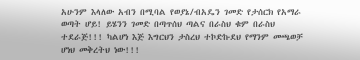አሁንም እላለው አብን በሚባል የወያኔ/ብአዴን ገመድ የታሰርክ የአማራ ወጣት ሆይ! ይሄንን ገመድ በጣጥሰህ ጣልና በራስህ ቁም በራስህ ተደራጅ!!! ካልሆነ እጅ እግርህን ታስረህ ተኮድኩደህ የማንም መጫወቻ ሆነህ መቅረትህ ነው!!!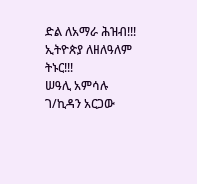ድል ለአማራ ሕዝብ!!! ኢትዮጵያ ለዘለዓለም ትኑር!!!
ሠዓሊ አምሳሉ ገ/ኪዳን አርጋው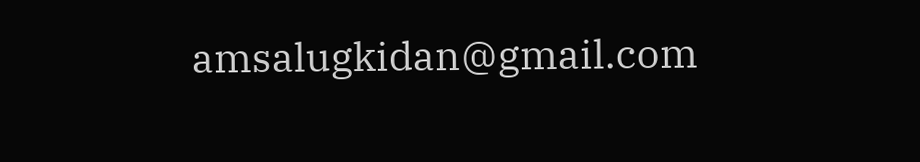amsalugkidan@gmail.com